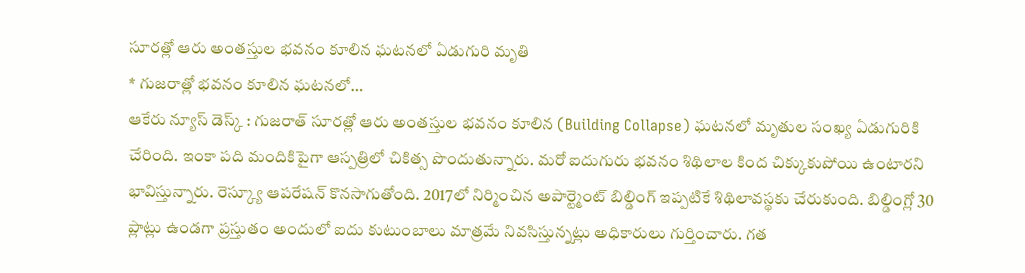సూరత్లో ఆరు అంతస్తుల భవనం కూలిన ఘటనలో ఏడుగురి మృతి
* గుజరాత్లో భవనం కూలిన ఘటనలో…
ఆకేరు న్యూస్ డెస్క్ : గుజరాత్ సూరత్లో ఆరు అంతస్తుల భవనం కూలిన (Building Collapse) ఘటనలో మృతుల సంఖ్య ఏడుగురికి చేరింది. ఇంకా పది మందికిపైగా ఆస్పత్రిలో చికిత్స పొందుతున్నారు. మరో ఐదుగురు భవనం శిథిలాల కింద చిక్కుకుపోయి ఉంటారని భావిస్తున్నారు. రెస్క్యూ ఆపరేషన్ కొనసాగుతోంది. 2017లో నిర్మించిన అపార్ట్మెంట్ బిల్డింగ్ ఇప్పటికే శిథిలావస్థకు చేరుకుంది. బిల్డింగ్లో 30 ప్లాట్లు ఉండగా ప్రస్తుతం అందులో ఐదు కుటుంబాలు మాత్రమే నివసిస్తున్నట్లు అధికారులు గుర్తించారు. గత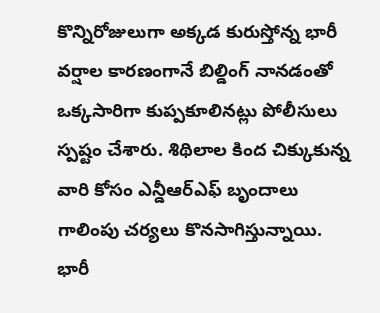కొన్నిరోజులుగా అక్కడ కురుస్తోన్న భారీ వర్షాల కారణంగానే బిల్డింగ్ నానడంతో ఒక్కసారిగా కుప్పకూలినట్లు పోలీసులు స్పష్టం చేశారు. శిథిలాల కింద చిక్కుకున్న వారి కోసం ఎన్డీఆర్ఎఫ్ బృందాలు గాలింపు చర్యలు కొనసాగిస్తున్నాయి. భారీ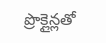ప్రొక్లైన్లతో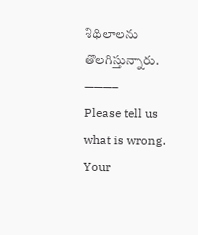శిథిలాలను తొలగిస్తున్నారు.
———–
Please tell us what is wrong. Your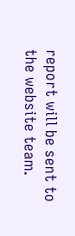report will be sent to the website team.